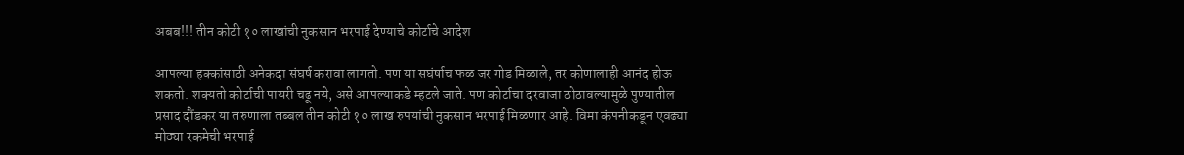अबब!!! तीन कोटी १० लाखांची नुकसान भरपाई देण्याचे कोर्टाचे आदेश

आपल्या हक्कांसाठी अनेकदा संघर्ष करावा लागतो. पण या सघंर्षाच फळ जर गोड मिळाले, तर कोणालाही आनंद होऊ शकतो. शक्यतो कोर्टाची पायरी चढू नये, असे आपल्याकडे म्हटले जाते. पण कोर्टाचा दरवाजा ठोठावल्यामुळे पुण्यातील प्रसाद दौंडकर या तरुणाला तब्बल तीन कोटी १० लाख रुपयांची नुकसान भरपाई मिळणार आहे. विमा कंपनीकडून एवढ्या मोठ्या रकमेची भरपाई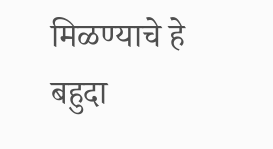मिळण्याचे हे बहुदा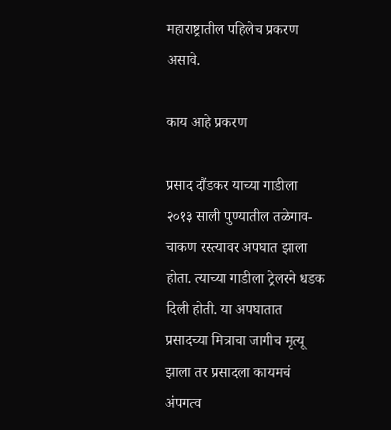महाराष्ट्रातील पहिलेच प्रकरण असावे.

काय आहे प्रकरण

प्रसाद दौंडकर याच्या गाडीला २०१३ साली पुण्यातील तळेगाव-चाकण रस्त्यावर अपघात झाला होता. त्याच्या गाडीला ट्रेलरने धडक दिली होती. या अपघातात प्रसादच्या मित्राचा जागीच मृत्यू झाला तर प्रसादला कायमचं अंपगत्व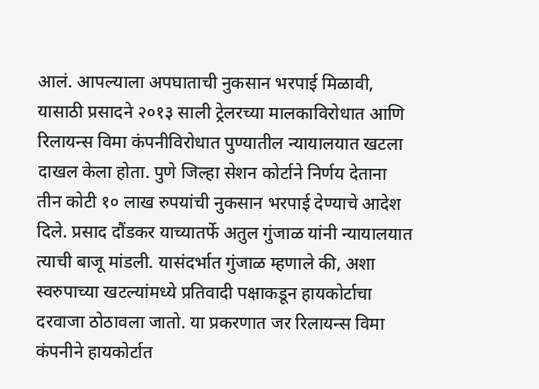आलं. आपल्याला अपघाताची नुकसान भरपाई मिळावी, यासाठी प्रसादने २०१३ साली ट्रेलरच्या मालकाविरोधात आणि रिलायन्स विमा कंपनीविरोधात पुण्यातील न्यायालयात खटला दाखल केला होता. पुणे जिल्हा सेशन कोर्टाने निर्णय देताना तीन कोटी १० लाख रुपयांची नुकसान भरपाई देण्याचे आदेश दिले. प्रसाद दौंडकर याच्यातर्फे अतुल गुंजाळ यांनी न्यायालयात त्याची बाजू मांडली. यासंदर्भात गुंजाळ म्हणाले की, अशा स्वरुपाच्या खटल्यांमध्ये प्रतिवादी पक्षाकडून हायकोर्टाचा दरवाजा ठोठावला जातो. या प्रकरणात जर रिलायन्स विमा कंपनीने हायकोर्टात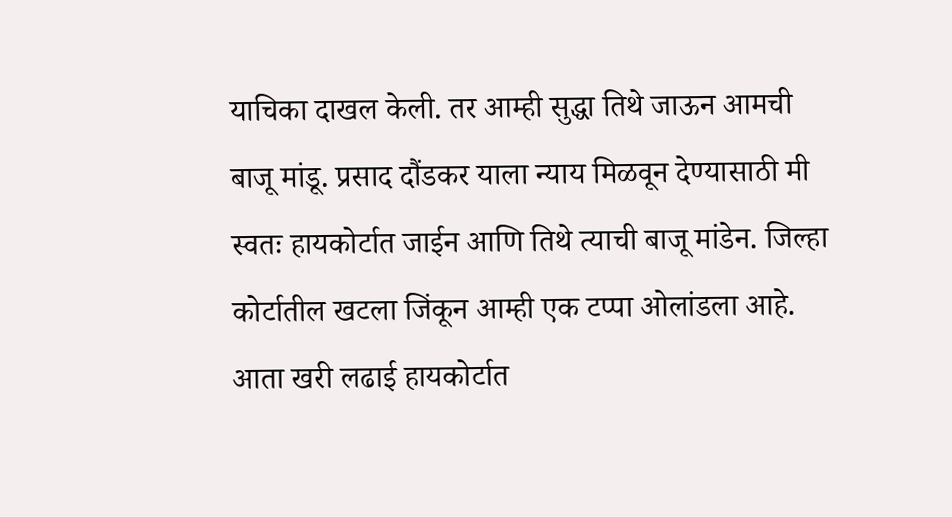याचिका दाखल केली. तर आम्ही सुद्धा तिथे जाऊन आमची बाजू मांडू. प्रसाद दौंडकर याला न्याय मिळवून देण्यासाठी मी स्वतः हायकोर्टात जाईन आणि तिथे त्याची बाजू मांडेन. जिल्हा कोर्टातील खटला जिंकून आम्ही एक टप्पा ओलांडला आहे. आता खरी लढाई हायकोर्टात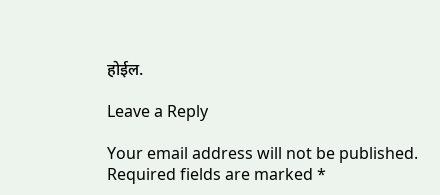होईल.

Leave a Reply

Your email address will not be published. Required fields are marked *